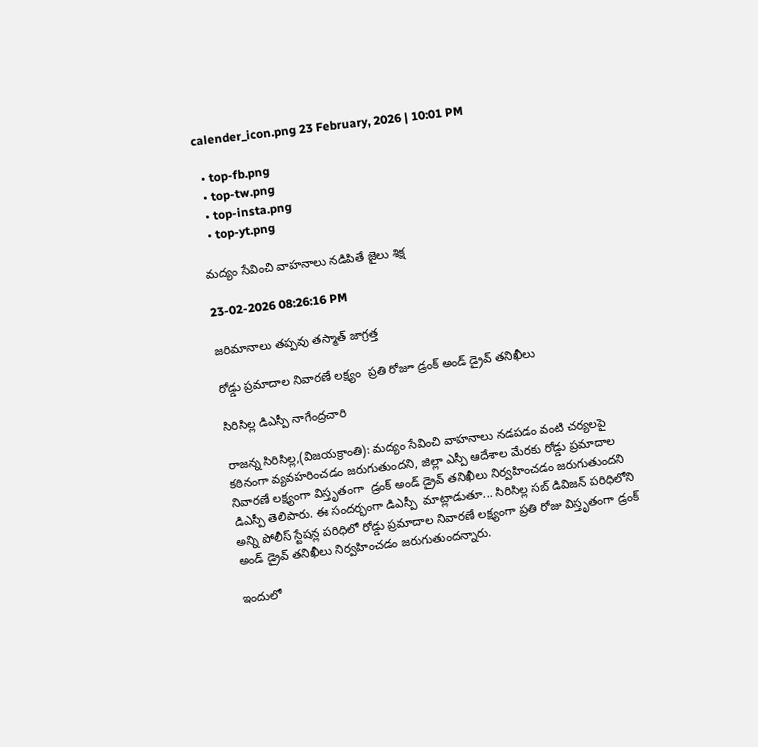calender_icon.png 23 February, 2026 | 10:01 PM

  • top-fb.png
  • top-tw.png
  • top-insta.png
  • top-yt.png

మద్యం సేవించి వాహనాలు నడిపితే జైలు శిక్ష

23-02-2026 08:26:16 PM

జరిమానాలు తప్పవు తస్మాత్ జాగ్రత్త

రోడ్డు ప్రమాదాల నివారణే లక్ష్యం  ప్రతి రోజూ డ్రంక్ అండ్ డ్రైవ్ తనిఖీలు

సిరిసిల్ల డిఎస్పీ నాగేంద్రచారి

రాజన్న సిరిసిల్ల,(విజయక్రాంతి): మద్యం సేవించి వాహనాలు నడపడం వంటి చర్యలపై కఠినంగా వ్యవహరించడం జరుగుతుందని, జిల్లా ఎస్పీ ఆదేశాల మేరకు రోడ్డు ప్రమాదాల నివారణే లక్ష్యంగా విస్తృతంగా  డ్రంక్ అండ్ డ్రైవ్ తనిఖీలు నిర్వహించడం జరుగుతుందని డిఎస్పీ తెలిపారు. ఈ సందర్భంగా డిఎస్పీ  మాట్లాడుతూ... సిరిసిల్ల సబ్ డివిజన్ పరిధిలోని అన్ని పోలీస్ స్టేషన్ల పరిధిలో రోడ్డు ప్రమాదాల నివారణే లక్ష్యంగా ప్రతి రోజు విస్తృతంగా డ్రంక్ అండ్ డ్రైవ్ తనిఖీలు నిర్వహించడం జరుగుతుందన్నారు.

ఇందులో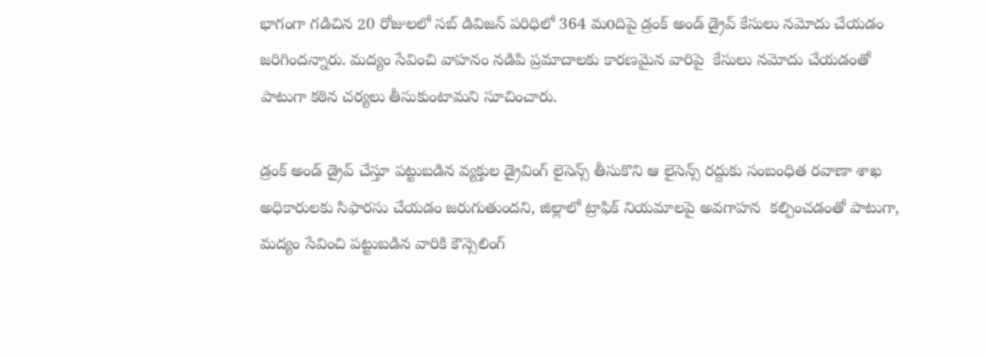భాగంగా గడిచిన 20 రోజులలో సబ్ డివిజన్ పరిధిలో 364 మoదిపై డ్రంక్ అండ్ డ్రైవ్ కేసులు నమోదు చేయడం జరిగిందన్నారు. మద్యం సేవించి వాహనం నడిపి ప్రమాదాలకు కారణమైన వారిపై  కేసులు నమోదు చేయడంతో పాటుగా కఠిన చర్యలు తీసుకుంటామని సూచించారు.

డ్రంక్ అండ్ డ్రైవ్ చేస్తూ పట్టుబడిన వ్యక్తుల డ్రైవింగ్ లైసెన్స్ తీసుకొని ఆ లైసెన్స్ రద్దుకు సంబంధిత రవాణా శాఖ అధికారులకు సిఫారసు చేయడం జరుగుతుందని, జిల్లాలో ట్రాఫిక్ నియమాలపై అవగాహన  కల్పించడంతో పాటుగా, మద్యం సేవించి పట్టుబడిన వారికి కౌన్సెలింగ్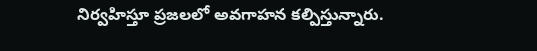నిర్వహిస్తూ ప్రజలలో అవగాహన కల్పిస్తున్నారు.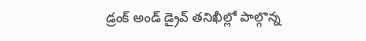డ్రంక్ అండ్ డ్రైవ్ తనిఖీల్లో పాల్గొన్న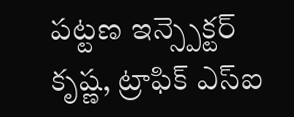పట్టణ ఇన్స్పెక్టర్ కృష్ణ, ట్రాఫిక్ ఎస్ఐ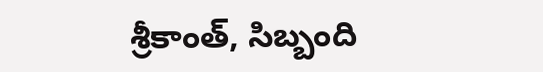శ్రీకాంత్, సిబ్బంది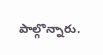పాల్గొన్నారు.